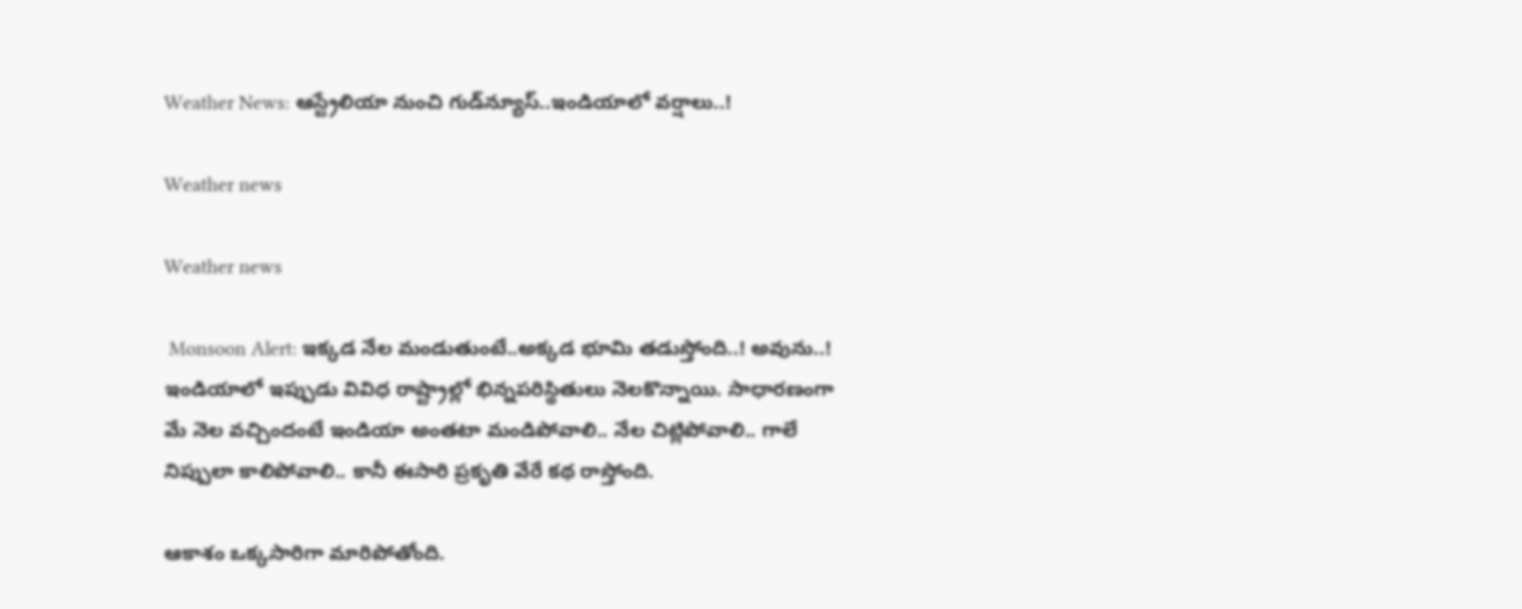Weather News: ఆస్ట్రేలియా నుంచి గుడ్‌న్యూస్..ఇండియాలో వర్షాలు..!

Weather news

Weather news

 Monsoon Alert: ఇక్కడ నేల మండుతుంటే..అక్కడ భూమి తడుస్తోంది..! అవును..! ఇండియాలో ఇప్పుడు వివిధ రాష్ట్రాల్లో భిన్నపరిస్థితులు నెలకొన్నాయి. సాధారణంగా మే నెల వచ్చిందంటే ఇండియా అంతటా మండిపోవాలి.. నేల చిట్లిపోవాలి.. గాలే నిప్పులా కాలిపోవాలి.. కానీ ఈసారి ప్రకృతి వేరే కథ రాస్తోంది.

ఆకాశం ఒక్కసారిగా మారిపోతోంది.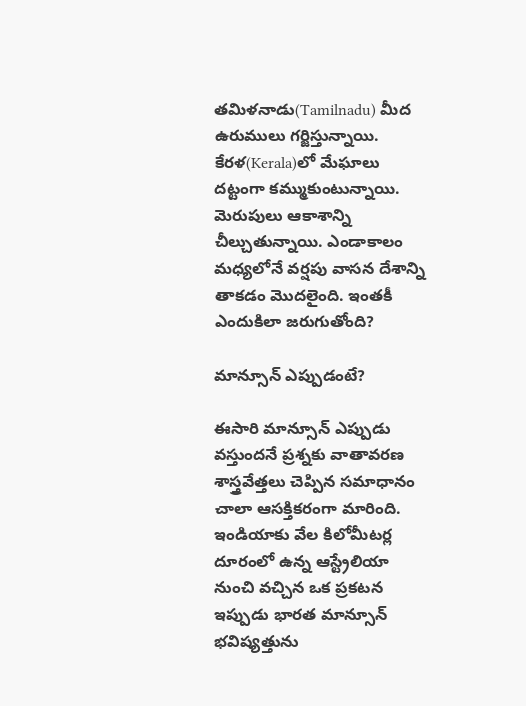తమిళనాడు(Tamilnadu) మీద ఉరుములు గర్జిస్తున్నాయి. కేరళ(Kerala)లో మేఘాలు దట్టంగా కమ్ముకుంటున్నాయి. మెరుపులు ఆకాశాన్ని చీల్చుతున్నాయి. ఎండాకాలం మధ్యలోనే వర్షపు వాసన దేశాన్ని తాకడం మొదలైంది. ఇంతకీ ఎందుకిలా జరుగుతోంది?

మాన్సూన్ ఎప్పుడంటే?

ఈసారి మాన్సూన్ ఎప్పుడు వస్తుందనే ప్రశ్నకు వాతావరణ శాస్త్రవేత్తలు చెప్పిన సమాధానం చాలా ఆసక్తికరంగా మారింది. ఇండియాకు వేల కిలోమీటర్ల దూరంలో ఉన్న ఆస్ట్రేలియా నుంచి వచ్చిన ఒక ప్రకటన ఇప్పుడు భారత మాన్సూన్ భవిష్యత్తును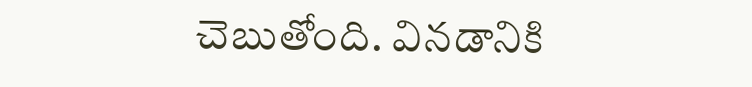చెబుతోంది. వినడానికి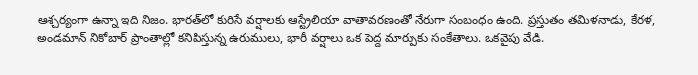ఆశ్చర్యంగా ఉన్నా ఇది నిజం. భారత్‌లో కురిసే వర్షాలకు ఆస్ట్రేలియా వాతావరణంతో నేరుగా సంబంధం ఉంది. ప్రస్తుతం తమిళనాడు, కేరళ, అండమాన్ నికోబార్ ప్రాంతాల్లో కనిపిస్తున్న ఉరుములు, భారీ వర్షాలు ఒక పెద్ద మార్పుకు సంకేతాలు. ఒకవైపు వేడి.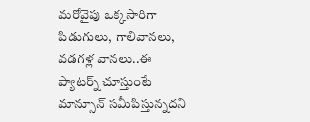మరోవైపు ఒక్కసారిగా పిడుగులు, గాలివానలు, వడగళ్ల వానలు..ఈ ప్యాటర్న్ చూస్తుంటే మాన్సూన్ సమీపిస్తున్నదని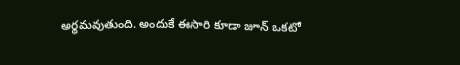అర్థమవుతుంది. అందుకే ఈసారి కూడా జూన్ ఒకటో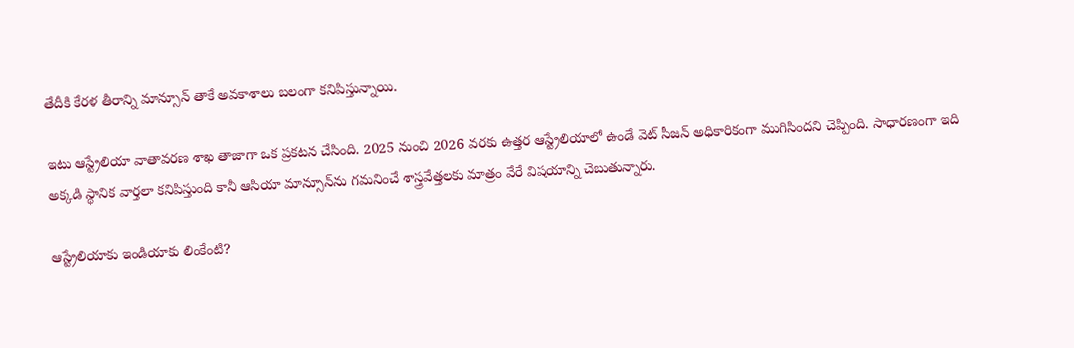తేదీకి కేరళ తీరాన్ని మాన్సూన్ తాకే అవకాశాలు బలంగా కనిపిస్తున్నాయి.

ఇటు ఆస్ట్రేలియా వాతావరణ శాఖ తాజాగా ఒక ప్రకటన చేసింది. 2025 నుంచి 2026 వరకు ఉత్తర ఆస్ట్రేలియాలో ఉండే వెట్ సీజన్ అధికారికంగా ముగిసిందని చెప్పింది. సాధారణంగా ఇది అక్కడి స్థానిక వార్తలా కనిపిస్తుంది కానీ ఆసియా మాన్సూన్‌ను గమనించే శాస్త్రవేత్తలకు మాత్రం వేరే విషయాన్ని చెబుతున్నారు.

ఆస్ట్రేలియాకు ఇండియాకు లింకేంటి?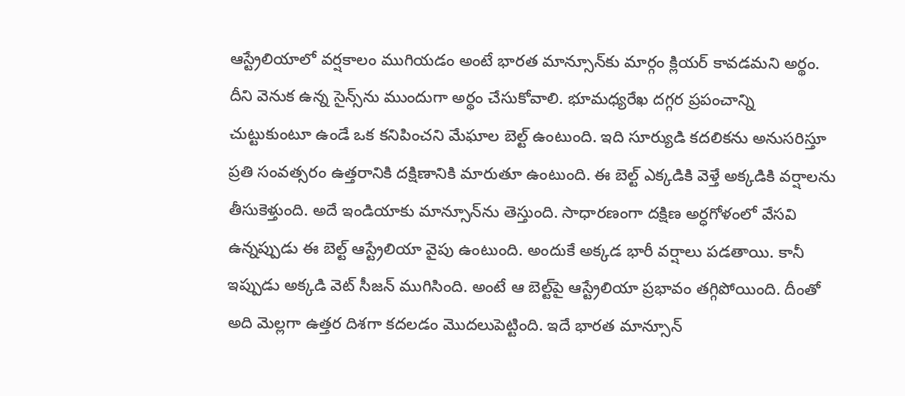ఆస్ట్రేలియాలో వర్షకాలం ముగియడం అంటే భారత మాన్సూన్‌కు మార్గం క్లియర్ కావడమని అర్థం. దీని వెనుక ఉన్న సైన్స్‌ను ముందుగా అర్థం చేసుకోవాలి. భూమధ్యరేఖ దగ్గర ప్రపంచాన్ని చుట్టుకుంటూ ఉండే ఒక కనిపించని మేఘాల బెల్ట్ ఉంటుంది. ఇది సూర్యుడి కదలికను అనుసరిస్తూ ప్రతి సంవత్సరం ఉత్తరానికి దక్షిణానికి మారుతూ ఉంటుంది. ఈ బెల్ట్ ఎక్కడికి వెళ్తే అక్కడికి వర్షాలను తీసుకెళ్తుంది. అదే ఇండియాకు మాన్సూన్‌ను తెస్తుంది. సాధారణంగా దక్షిణ అర్ధగోళంలో వేసవి ఉన్నప్పుడు ఈ బెల్ట్ ఆస్ట్రేలియా వైపు ఉంటుంది. అందుకే అక్కడ భారీ వర్షాలు పడతాయి. కానీ ఇప్పుడు అక్కడి వెట్ సీజన్ ముగిసింది. అంటే ఆ బెల్ట్‌పై ఆస్ట్రేలియా ప్రభావం తగ్గిపోయింది. దీంతో అది మెల్లగా ఉత్తర దిశగా కదలడం మొదలుపెట్టింది. ఇదే భారత మాన్సూన్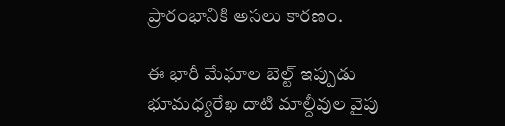ప్రారంభానికి అసలు కారణం.

ఈ భారీ మేఘాల బెల్ట్ ఇప్పుడు భూమధ్యరేఖ దాటి మాల్దీవుల వైపు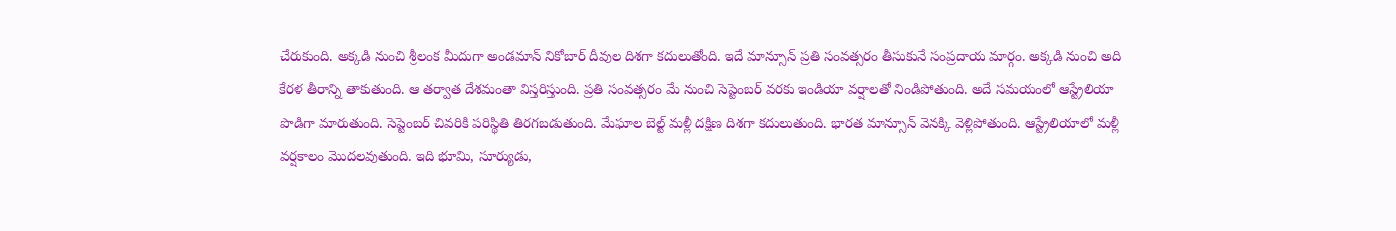చేరుకుంది. అక్కడి నుంచి శ్రీలంక మీదుగా అండమాన్ నికోబార్ దీవుల దిశగా కదులుతోంది. ఇదే మాన్సూన్ ప్రతి సంవత్సరం తీసుకునే సంప్రదాయ మార్గం. అక్కడి నుంచి అది కేరళ తీరాన్ని తాకుతుంది. ఆ తర్వాత దేశమంతా విస్తరిస్తుంది. ప్రతి సంవత్సరం మే నుంచి సెప్టెంబర్ వరకు ఇండియా వర్షాలతో నిండిపోతుంది. అదే సమయంలో ఆస్ట్రేలియా పొడిగా మారుతుంది. సెప్టెంబర్ చివరికి పరిస్థితి తిరగబడుతుంది. మేఘాల బెల్ట్ మళ్లీ దక్షిణ దిశగా కదులుతుంది. భారత మాన్సూన్ వెనక్కి వెళ్లిపోతుంది. ఆస్ట్రేలియాలో మళ్లీ వర్షకాలం మొదలవుతుంది. ఇది భూమి, సూర్యుడు,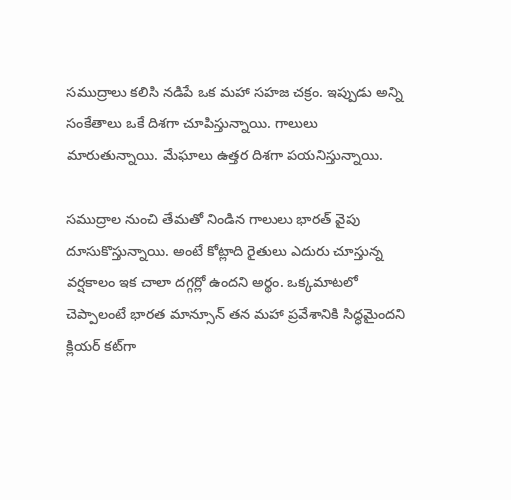సముద్రాలు కలిసి నడిపే ఒక మహా సహజ చక్రం. ఇప్పుడు అన్ని సంకేతాలు ఒకే దిశగా చూపిస్తున్నాయి. గాలులు మారుతున్నాయి. మేఘాలు ఉత్తర దిశగా పయనిస్తున్నాయి.

సముద్రాల నుంచి తేమతో నిండిన గాలులు భారత్ వైపు దూసుకొస్తున్నాయి. అంటే కోట్లాది రైతులు ఎదురు చూస్తున్న వర్షకాలం ఇక చాలా దగ్గర్లో ఉందని అర్థం. ఒక్కమాటలో చెప్పాలంటే భారత మాన్సూన్ తన మహా ప్రవేశానికి సిద్ధమైందని క్లియర్‌ కట్‌గా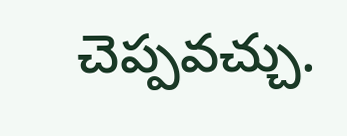చెప్పవచ్చు.